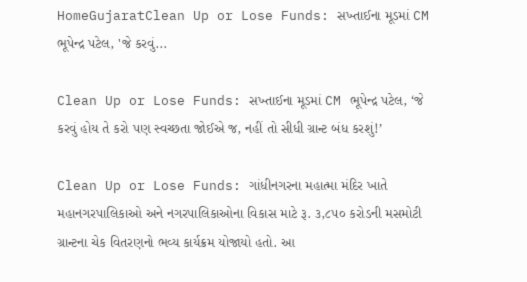HomeGujaratClean Up or Lose Funds: સખ્તાઈના મૂડમાં CM ભૂપેન્દ્ર પટેલ, 'જે કરવું...

Clean Up or Lose Funds: સખ્તાઈના મૂડમાં CM ભૂપેન્દ્ર પટેલ, ‘જે કરવું હોય તે કરો પણ સ્વચ્છતા જોઈએ જ, નહીં તો સીધી ગ્રાન્ટ બંધ કરશું!’

Clean Up or Lose Funds: ગાંધીનગરના મહાત્મા મંદિર ખાતે મહાનગરપાલિકાઓ અને નગરપાલિકાઓના વિકાસ માટે રૂ. ૩,૮૫૦ કરોડની મસમોટી ગ્રાન્ટના ચેક વિતરણનો ભવ્ય કાર્યક્રમ યોજાયો હતો. આ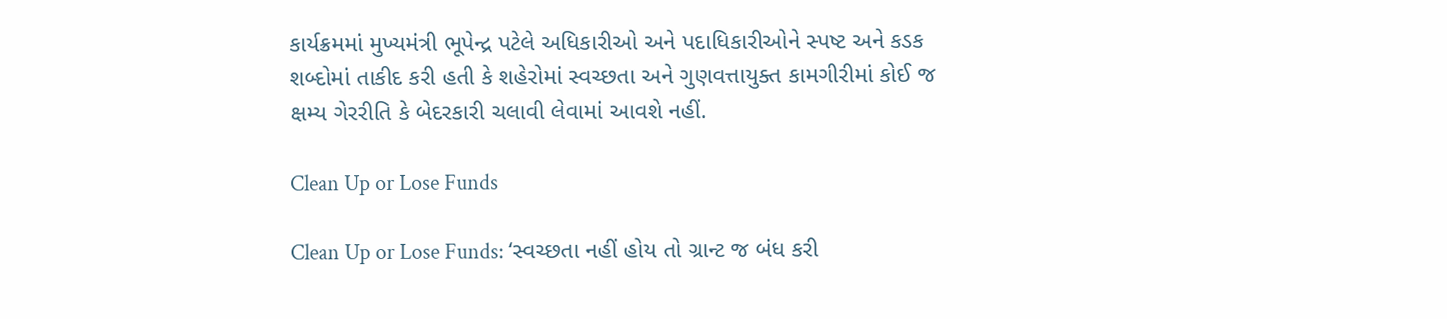કાર્યક્રમમાં મુખ્યમંત્રી ભૂપેન્દ્ર પટેલે અધિકારીઓ અને પદાધિકારીઓને સ્પષ્ટ અને કડક શબ્દોમાં તાકીદ કરી હતી કે શહેરોમાં સ્વચ્છતા અને ગુણવત્તાયુક્ત કામગીરીમાં કોઈ જ ક્ષમ્ય ગેરરીતિ કે બેદરકારી ચલાવી લેવામાં આવશે નહીં.

Clean Up or Lose Funds

Clean Up or Lose Funds: ‘સ્વચ્છતા નહીં હોય તો ગ્રાન્ટ જ બંધ કરી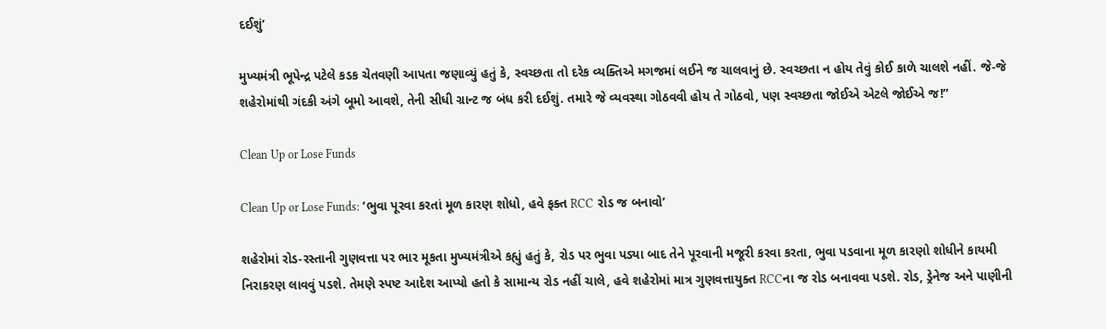દઈશું’

મુખ્યમંત્રી ભૂપેન્દ્ર પટેલે કડક ચેતવણી આપતા જણાવ્યું હતું કે, સ્વચ્છતા તો દરેક વ્યક્તિએ મગજમાં લઈને જ ચાલવાનું છે. સ્વચ્છતા ન હોય તેવું કોઈ કાળે ચાલશે નહીં. જે-જે શહેરોમાંથી ગંદકી અંગે બૂમો આવશે, તેની સીધી ગ્રાન્ટ જ બંધ કરી દઈશું. તમારે જે વ્યવસ્થા ગોઠવવી હોય તે ગોઠવો, પણ સ્વચ્છતા જોઈએ એટલે જોઈએ જ!”

Clean Up or Lose Funds

Clean Up or Lose Funds: ‘ભુવા પૂરવા કરતાં મૂળ કારણ શોધો, હવે ફક્ત RCC રોડ જ બનાવો’

શહેરોમાં રોડ-રસ્તાની ગુણવત્તા પર ભાર મૂકતા મુખ્યમંત્રીએ કહ્યું હતું કે, રોડ પર ભુવા પડ્યા બાદ તેને પૂરવાની મજૂરી કરવા કરતા, ભુવા પડવાના મૂળ કારણો શોધીને કાયમી નિરાકરણ લાવવું પડશે. તેમણે સ્પષ્ટ આદેશ આપ્યો હતો કે સામાન્ય રોડ નહીં ચાલે, હવે શહેરોમાં માત્ર ગુણવત્તાયુક્ત RCCના જ રોડ બનાવવા પડશે. રોડ, ડ્રેનેજ અને પાણીની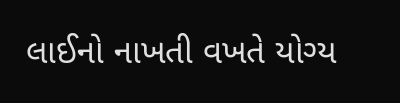લાઈનો નાખતી વખતે યોગ્ય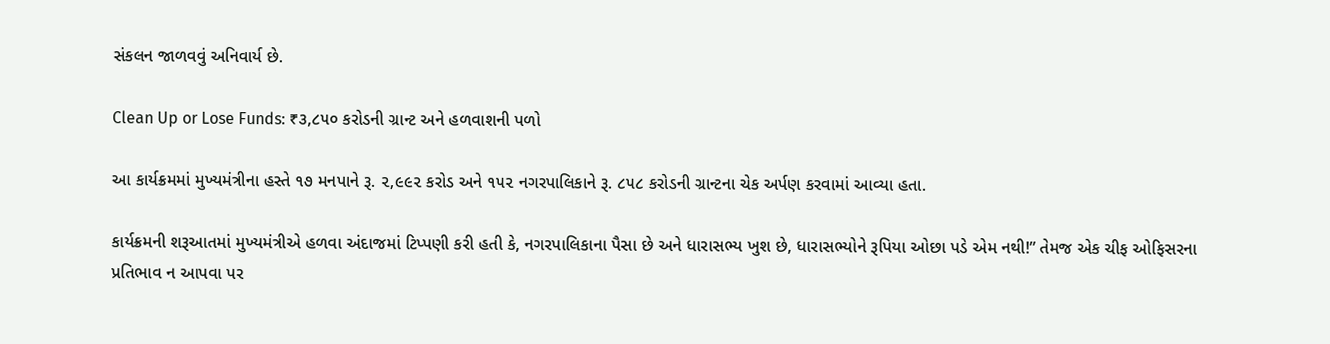સંકલન જાળવવું અનિવાર્ય છે.

Clean Up or Lose Funds: ₹૩,૮૫૦ કરોડની ગ્રાન્ટ અને હળવાશની પળો

આ કાર્યક્રમમાં મુખ્યમંત્રીના હસ્તે ૧૭ મનપાને રૂ. ૨,૯૯૨ કરોડ અને ૧૫૨ નગરપાલિકાને રૂ. ૮૫૮ કરોડની ગ્રાન્ટના ચેક અર્પણ કરવામાં આવ્યા હતા.

કાર્યક્રમની શરૂઆતમાં મુખ્યમંત્રીએ હળવા અંદાજમાં ટિપ્પણી કરી હતી કે, નગરપાલિકાના પૈસા છે અને ધારાસભ્ય ખુશ છે, ધારાસભ્યોને રૂપિયા ઓછા પડે એમ નથી!” તેમજ એક ચીફ ઓફિસરના પ્રતિભાવ ન આપવા પર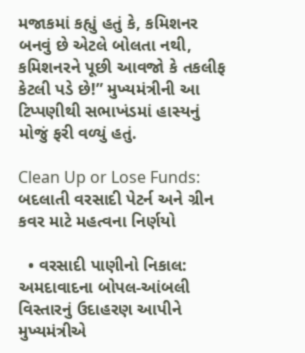મજાકમાં કહ્યું હતું કે, કમિશનર બનવું છે એટલે બોલતા નથી, કમિશનરને પૂછી આવજો કે તકલીફ કેટલી પડે છે!” મુખ્યમંત્રીની આ ટિપ્પણીથી સભાખંડમાં હાસ્યનું મોજું ફરી વળ્યું હતું.

Clean Up or Lose Funds: બદલાતી વરસાદી પેટર્ન અને ગ્રીન કવર માટે મહત્વના નિર્ણયો

  • વરસાદી પાણીનો નિકાલ: અમદાવાદના બોપલ-આંબલી વિસ્તારનું ઉદાહરણ આપીને મુખ્યમંત્રીએ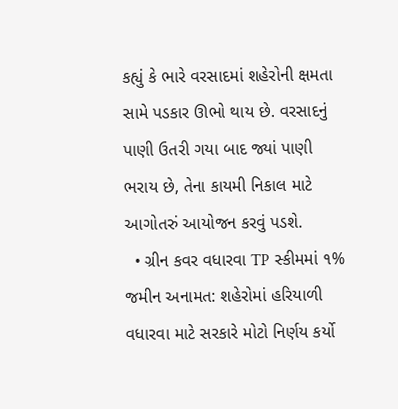કહ્યું કે ભારે વરસાદમાં શહેરોની ક્ષમતા સામે પડકાર ઊભો થાય છે. વરસાદનું પાણી ઉતરી ગયા બાદ જ્યાં પાણી ભરાય છે, તેના કાયમી નિકાલ માટે આગોતરું આયોજન કરવું પડશે.
  • ગ્રીન કવર વધારવા TP સ્કીમમાં ૧% જમીન અનામત: શહેરોમાં હરિયાળી વધારવા માટે સરકારે મોટો નિર્ણય કર્યો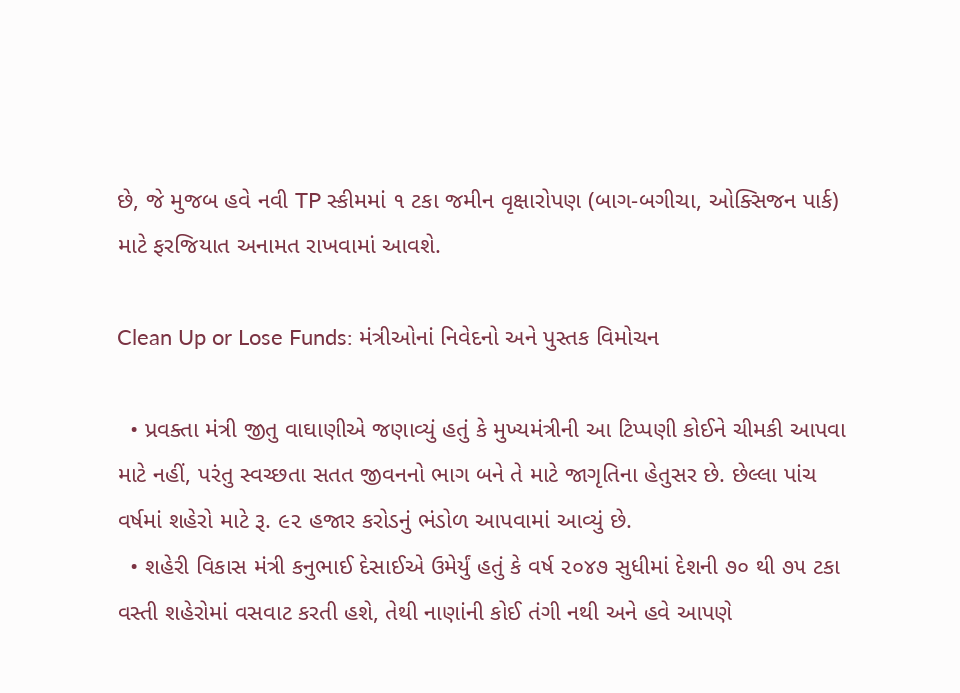છે, જે મુજબ હવે નવી TP સ્કીમમાં ૧ ટકા જમીન વૃક્ષારોપણ (બાગ-બગીચા, ઓક્સિજન પાર્ક) માટે ફરજિયાત અનામત રાખવામાં આવશે.

Clean Up or Lose Funds: મંત્રીઓનાં નિવેદનો અને પુસ્તક વિમોચન

  • પ્રવક્તા મંત્રી જીતુ વાઘાણીએ જણાવ્યું હતું કે મુખ્યમંત્રીની આ ટિપ્પણી કોઈને ચીમકી આપવા માટે નહીં, પરંતુ સ્વચ્છતા સતત જીવનનો ભાગ બને તે માટે જાગૃતિના હેતુસર છે. છેલ્લા પાંચ વર્ષમાં શહેરો માટે રૂ. ૯૨ હજાર કરોડનું ભંડોળ આપવામાં આવ્યું છે.
  • શહેરી વિકાસ મંત્રી કનુભાઈ દેસાઈએ ઉમેર્યું હતું કે વર્ષ ૨૦૪૭ સુધીમાં દેશની ૭૦ થી ૭૫ ટકા વસ્તી શહેરોમાં વસવાટ કરતી હશે, તેથી નાણાંની કોઈ તંગી નથી અને હવે આપણે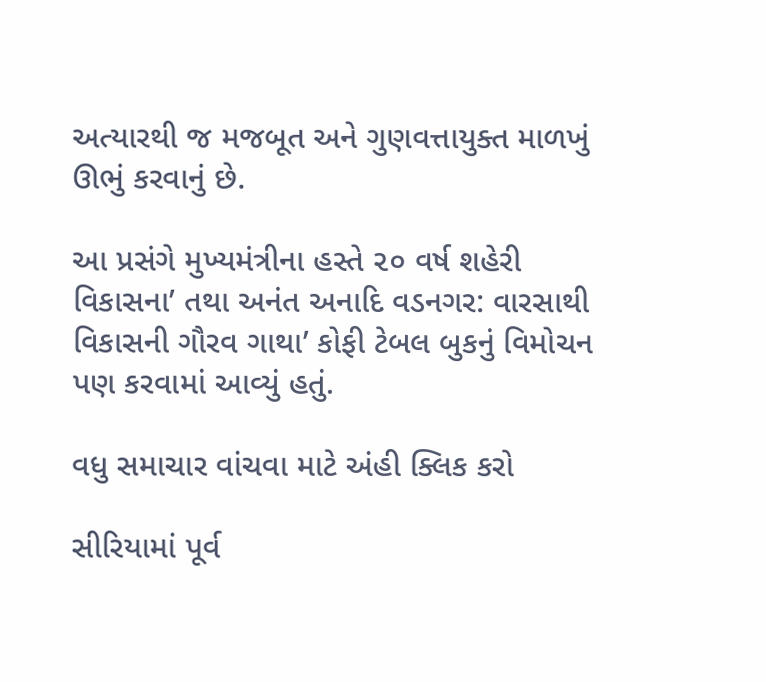અત્યારથી જ મજબૂત અને ગુણવત્તાયુક્ત માળખું ઊભું કરવાનું છે.

આ પ્રસંગે મુખ્યમંત્રીના હસ્તે ૨૦ વર્ષ શહેરી વિકાસના’ તથા અનંત અનાદિ વડનગર: વારસાથી વિકાસની ગૌરવ ગાથા’ કોફી ટેબલ બુકનું વિમોચન પણ કરવામાં આવ્યું હતું.

વધુ સમાચાર વાંચવા માટે અંહી ક્લિક કરો

સીરિયામાં પૂર્વ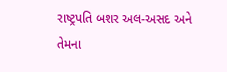રાષ્ટ્રપતિ બશર અલ-અસદ અને તેમના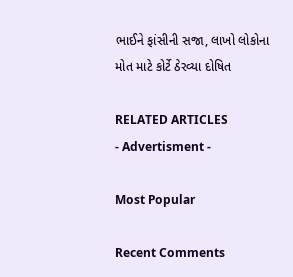ભાઈને ફાંસીની સજા, લાખો લોકોના મોત માટે કોર્ટે ઠેરવ્યા દોષિત

RELATED ARTICLES
- Advertisment -

Most Popular

Recent Comments